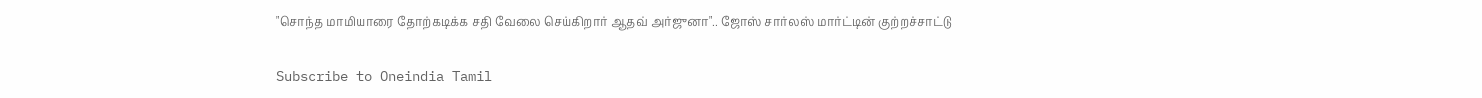"சொந்த மாமியாரை தோற்கடிக்க சதி வேலை செய்கிறார் ஆதவ் அர்ஜுனா".. ஜோஸ் சார்லஸ் மார்ட்டின் குற்றச்சாட்டு

Subscribe to Oneindia Tamil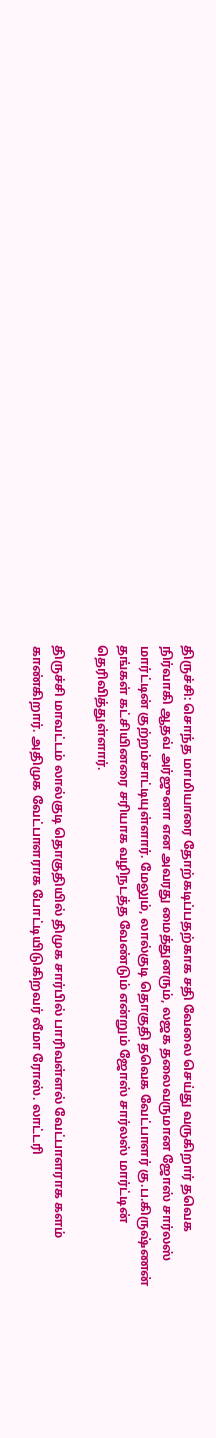திருச்சி: சொந்த மாமியாரை தோற்கடிப்பதற்காக சதி வேலை செய்து வருகிறார் தவெக நிர்வாகி ஆதவ் அர்ஜுனா என அவரது மைத்துனரும், லஜக தலைவருமான ஜோஸ் சார்லஸ் மார்ட்டின் குற்றம்சாட்டியுள்ளார். மேலும், லால்குடி தொகுதி தவெக வேட்பாளர் கு.ப.கிருஷ்ணன் தங்கள் கட்சியினரை சரியாக வழிநடத்த வேண்டும் என்றும் ஜோஸ் சார்லஸ் மார்ட்டின் தெரிவித்துள்ளார்.

திருச்சி மாவட்டம் லால்குடி தொகுதியில் திமுக சார்பில் பாரிவள்ளல் வேட்பாளராக களம் காண்கிறார். அதிமுக வேட்பாளராக போட்டியிடுகிறவர் லீமா ரோஸ். லாட்டரி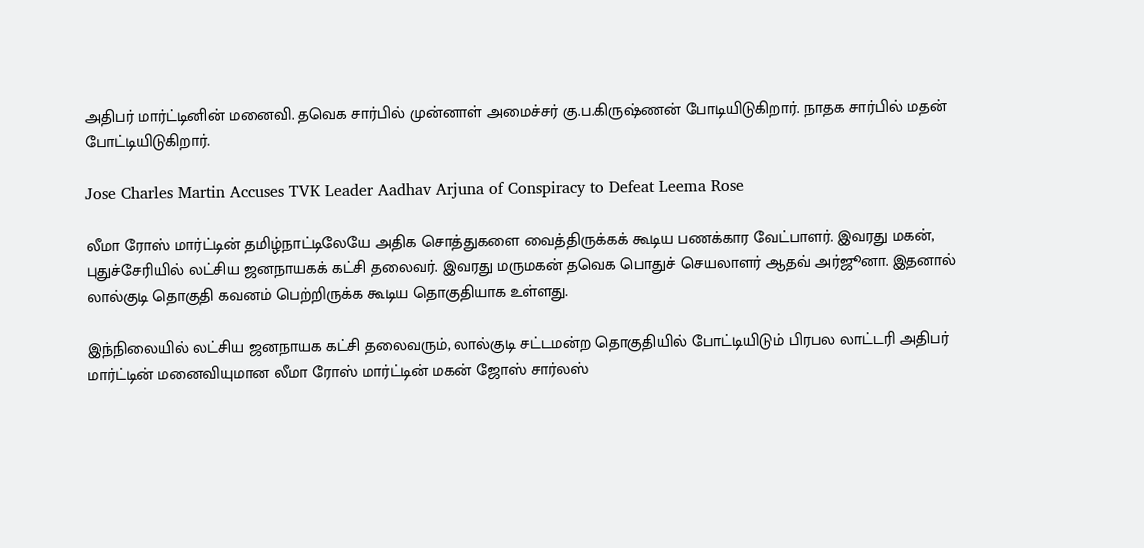அதிபர் மார்ட்டினின் மனைவி. தவெக சார்பில் முன்னாள் அமைச்சர் கு.ப.கிருஷ்ணன் போடியிடுகிறார். நாதக சார்பில் மதன் போட்டியிடுகிறார்.

Jose Charles Martin Accuses TVK Leader Aadhav Arjuna of Conspiracy to Defeat Leema Rose

லீமா ரோஸ் மார்ட்டின் தமிழ்நாட்டிலேயே அதிக சொத்துகளை வைத்திருக்கக் கூடிய பணக்கார வேட்பாளர். இவரது மகன், புதுச்சேரியில் லட்சிய ஜனநாயகக் கட்சி தலைவர். இவரது மருமகன் தவெக பொதுச் செயலாளர் ஆதவ் அர்ஜூனா. இதனால் லால்குடி தொகுதி கவனம் பெற்றிருக்க கூடிய தொகுதியாக உள்ளது.

இந்நிலையில் லட்சிய ஜனநாயக கட்சி தலைவரும், லால்குடி சட்டமன்ற தொகுதியில் போட்டியிடும் பிரபல லாட்டரி அதிபர் மார்ட்டின் மனைவியுமான லீமா ரோஸ் மார்ட்டின் மகன் ஜோஸ் சார்லஸ்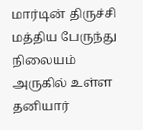மார்டின் திருச்சி மத்திய பேருந்து நிலையம் அருகில் உள்ள தனியார்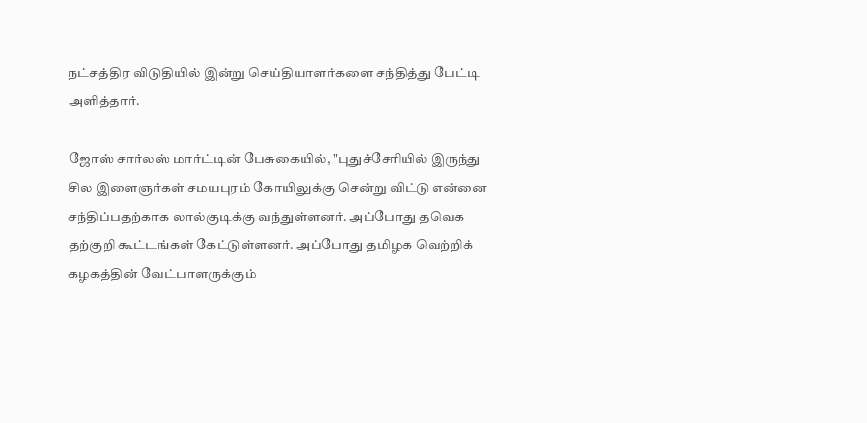நட்சத்திர விடுதியில் இன்று செய்தியாளர்களை சந்தித்து பேட்டி அளித்தார்.

ஜோஸ் சார்லஸ் மார்ட்டின் பேசுகையில், "புதுச்சேரியில் இருந்து சில இளைஞர்கள் சமயபுரம் கோயிலுக்கு சென்று விட்டு என்னை சந்திப்பதற்காக லால்குடிக்கு வந்துள்ளனர். அப்போது தவெக தற்குறி கூட்டங்கள் கேட்டுள்ளனர். அப்போது தமிழக வெற்றிக் கழகத்தின் வேட்பாளருக்கும்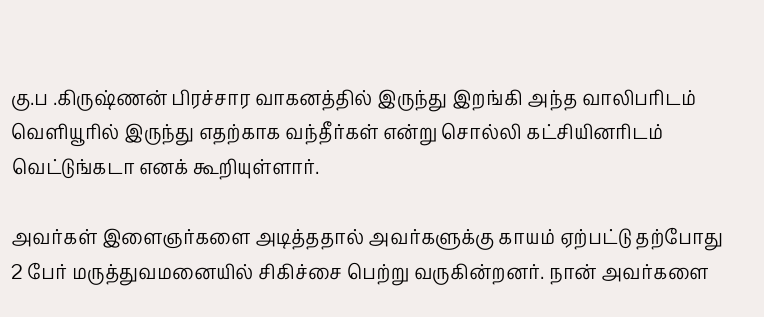கு.ப .கிருஷ்ணன் பிரச்சார வாகனத்தில் இருந்து இறங்கி அந்த வாலிபரிடம் வெளியூரில் இருந்து எதற்காக வந்தீர்கள் என்று சொல்லி கட்சியினரிடம் வெட்டுங்கடா எனக் கூறியுள்ளார்.

அவர்கள் இளைஞர்களை அடித்ததால் அவர்களுக்கு காயம் ஏற்பட்டு தற்போது 2 பேர் மருத்துவமனையில் சிகிச்சை பெற்று வருகின்றனர். நான் அவர்களை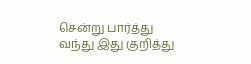சென்று பார்த்து வந்து இது குறித்து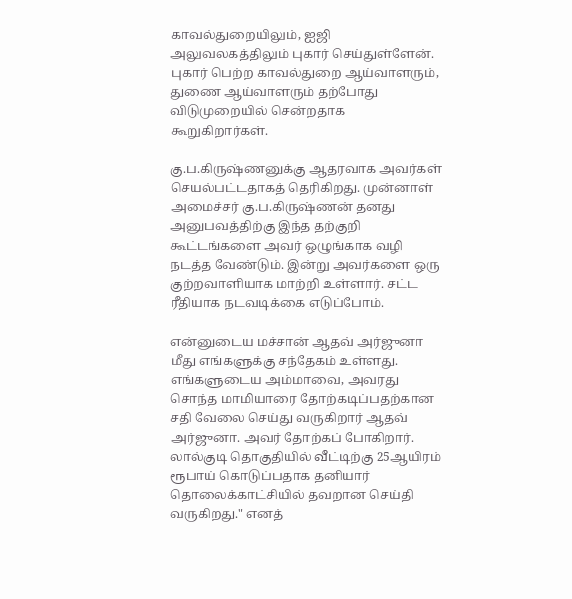காவல்துறையிலும், ஐஜி அலுவலகத்திலும் புகார் செய்துள்ளேன். புகார் பெற்ற காவல்துறை ஆய்வாளரும், துணை ஆய்வாளரும் தற்போது விடுமுறையில் சென்றதாக கூறுகிறார்கள்.

கு.ப.கிருஷ்ணனுக்கு ஆதரவாக அவர்கள் செயல்பட்டதாகத் தெரிகிறது. முன்னாள் அமைச்சர் கு.ப.கிருஷ்ணன் தனது அனுபவத்திற்கு இந்த தற்குறி கூட்டங்களை அவர் ஒழுங்காக வழி நடத்த வேண்டும். இன்று அவர்களை ஒரு குற்றவாளியாக மாற்றி உள்ளார். சட்ட ரீதியாக நடவடிக்கை எடுப்போம்.

என்னுடைய மச்சான் ஆதவ் அர்ஜுனா மீது எங்களுக்கு சந்தேகம் உள்ளது. எங்களுடைய அம்மாவை, அவரது சொந்த மாமியாரை தோற்கடிப்பதற்கான சதி வேலை செய்து வருகிறார் ஆதவ் அர்ஜுனா. அவர் தோற்கப் போகிறார். லால்குடி தொகுதியில் வீட்டிற்கு 25ஆயிரம் ரூபாய் கொடுப்பதாக தனியார் தொலைக்காட்சியில் தவறான செய்தி வருகிறது." எனத்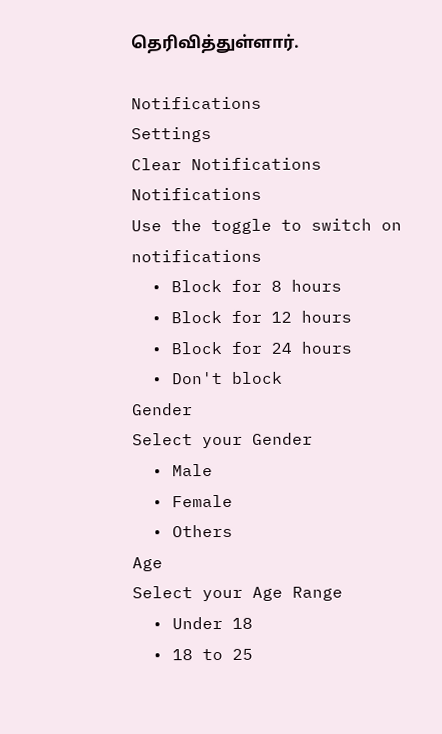தெரிவித்துள்ளார்.

Notifications
Settings
Clear Notifications
Notifications
Use the toggle to switch on notifications
  • Block for 8 hours
  • Block for 12 hours
  • Block for 24 hours
  • Don't block
Gender
Select your Gender
  • Male
  • Female
  • Others
Age
Select your Age Range
  • Under 18
  • 18 to 25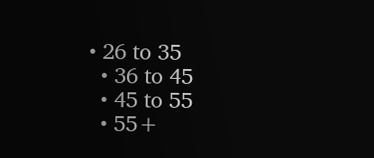• 26 to 35
  • 36 to 45
  • 45 to 55
  • 55+